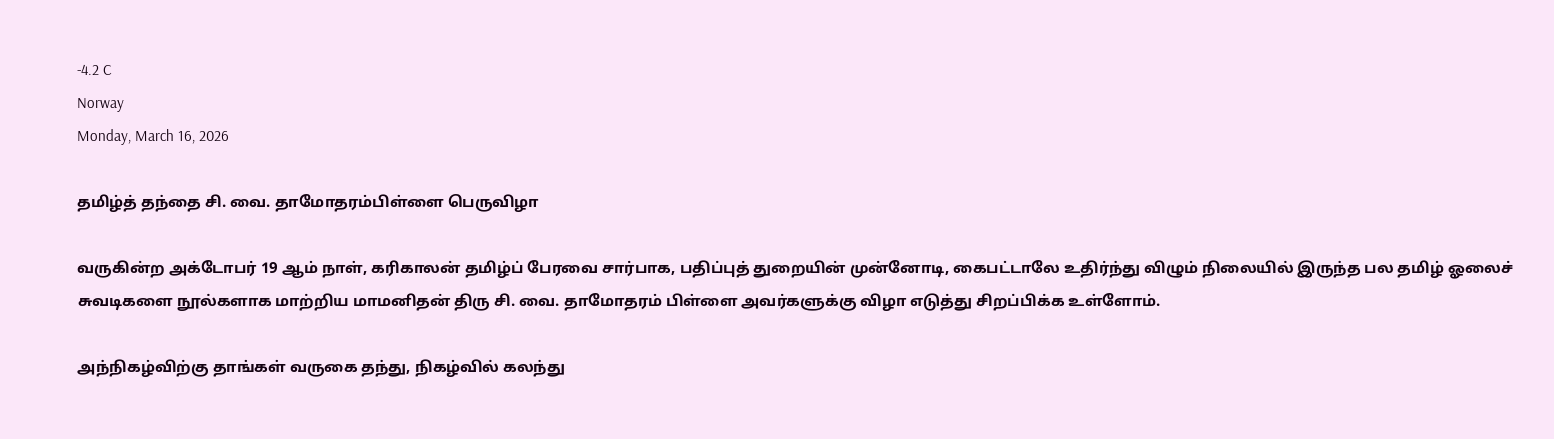-4.2 C
Norway
Monday, March 16, 2026

தமிழ்த் தந்தை சி. வை. தாமோதரம்பிள்ளை பெருவிழா

வருகின்ற அக்டோபர் 19 ஆம் நாள், கரிகாலன் தமிழ்ப் பேரவை சார்பாக, பதிப்புத் துறையின் முன்னோடி, கைபட்டாலே உதிர்ந்து விழும் நிலையில் இருந்த பல தமிழ் ஓலைச் சுவடிகளை நூல்களாக மாற்றிய மாமனிதன் திரு சி. வை. தாமோதரம் பிள்ளை அவர்களுக்கு விழா எடுத்து சிறப்பிக்க உள்ளோம்.

அந்நிகழ்விற்கு தாங்கள் வருகை தந்து, நிகழ்வில் கலந்து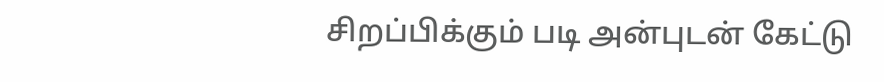சிறப்பிக்கும் படி அன்புடன் கேட்டு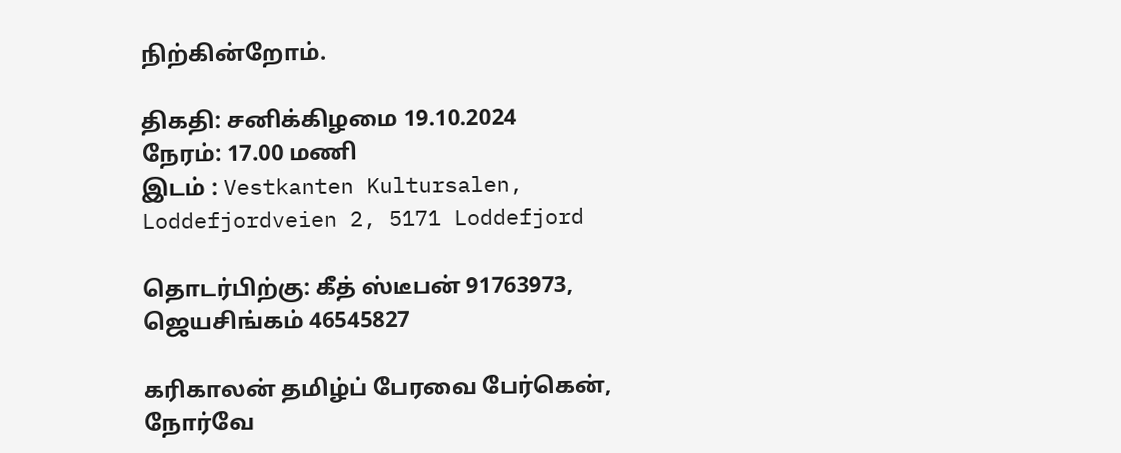நிற்கின்றோம்.

திகதி: சனிக்கிழமை 19.10.2024
நேரம்: 17.00 மணி
இடம் : Vestkanten Kultursalen, Loddefjordveien 2, 5171 Loddefjord

தொடர்பிற்கு: கீத் ஸ்டீபன் 91763973, ஜெயசிங்கம் 46545827

கரிகாலன் தமிழ்ப் பேரவை பேர்கென், நோர்வே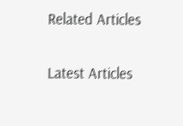Related Articles

Latest Articles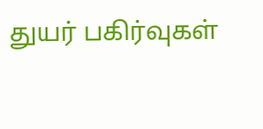துயர் பகிர்வுகள்